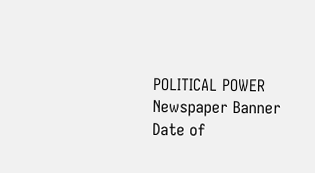POLITICAL POWER
Newspaper Banner
Date of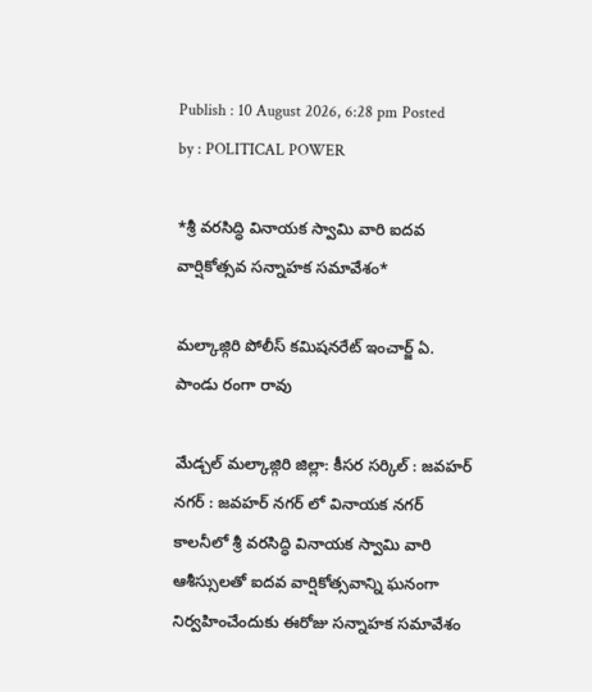Publish : 10 August 2026, 6:28 pm Posted by : POLITICAL POWER

*శ్రీ వరసిద్ధి వినాయక స్వామి వారి ఐదవ వార్షికోత్సవ సన్నాహక సమావేశం*

మల్కాజ్గిరి పోలీస్ కమిషనరేట్ ఇంచార్జ్ ఏ. పాండు రంగా రావు

మేడ్చల్ మల్కాజ్గిరి జిల్లా: కీసర సర్కిల్ : జవహర్ నగర్ : జవహర్ నగర్ లో వినాయక నగర్ కాలనీలో శ్రీ వరసిద్ధి వినాయక స్వామి వారి ఆశీస్సులతో ఐదవ వార్షికోత్సవాన్ని ఘనంగా నిర్వహించేందుకు ఈరోజు సన్నాహక సమావేశం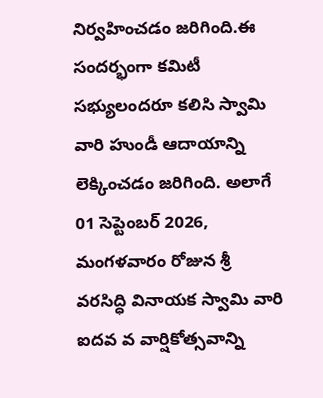నిర్వహించడం జరిగింది.ఈ సందర్భంగా కమిటీ సభ్యులందరూ కలిసి స్వామి వారి హుండీ ఆదాయాన్ని లెక్కించడం జరిగింది. అలాగే 01 సెప్టెంబర్ 2026, మంగళవారం రోజున శ్రీ వరసిద్ధి వినాయక స్వామి వారి ఐదవ వ వార్షికోత్సవాన్ని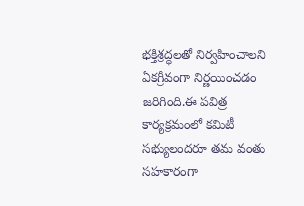భక్తిశ్రద్ధలతో నిర్వహించాలని ఏకగ్రీవంగా నిర్ణయించడం జరిగింది.ఈ పవిత్ర కార్యక్రమంలో కమిటీ సభ్యులందరూ తమ వంతు సహకారంగా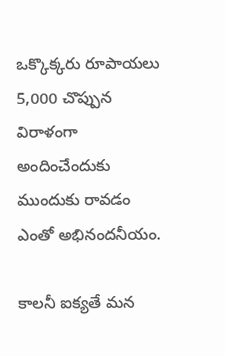ఒక్కొక్కరు రూపాయలు 5,000 చొప్పున విరాళంగా అందించేందుకు ముందుకు రావడం ఎంతో అభినందనీయం.

కాలనీ ఐక్యతే మన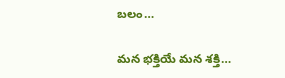బలం…

మన భక్తియే మన శక్తి…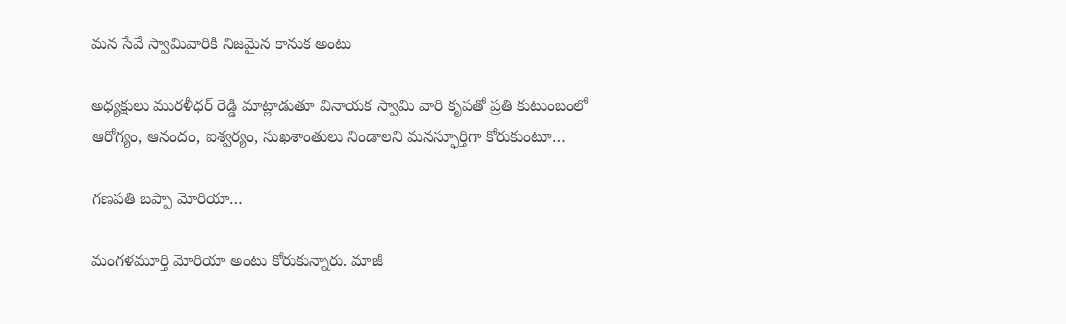మన సేవే స్వామివారికి నిజమైన కానుక అంటు

అధ్యక్షులు మురళీధర్ రెడ్డి మాట్లాడుతూ వినాయక స్వామి వారి కృపతో ప్రతి కుటుంబంలో ఆరోగ్యం, ఆనందం, ఐశ్వర్యం, సుఖశాంతులు నిండాలని మనస్ఫూర్తిగా కోరుకుంటూ…

గణపతి బప్పా మోరియా…

మంగళమూర్తి మోరియా అంటు కోరుకున్నారు. మాజీ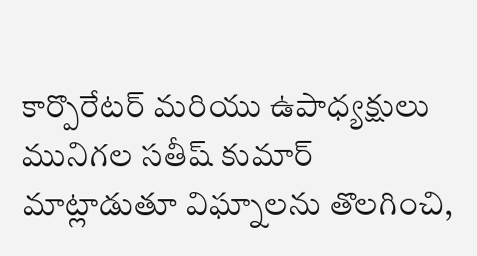కార్పొరేటర్ మరియు ఉపాధ్యక్షులు మునిగల సతీష్ కుమార్ మాట్లాడుతూ విఘ్నాలను తొలగించి,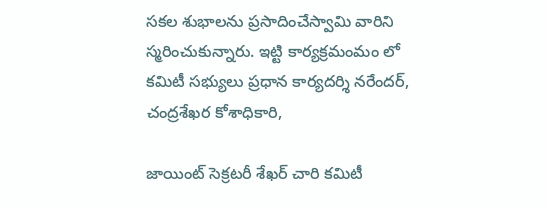సకల శుభాలను ప్రసాదించేస్వామి వారిని స్మరించుకున్నారు. ఇట్టి కార్యక్రమంమం లో కమిటీ సభ్యులు ప్రధాన కార్యదర్శి నరేందర్, చంద్రశేఖర కోశాధికారి,

జాయింట్ సెక్రటరీ శేఖర్ చారి కమిటీ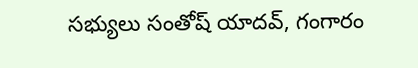సభ్యులు సంతోష్ యాదవ్, గంగారం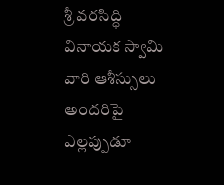శ్రీ వరసిద్ధి వినాయక స్వామి వారి ఆశీస్సులు అందరిపై ఎల్లప్పుడూ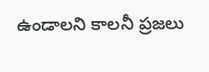ఉండాలని కాలనీ ప్రజలు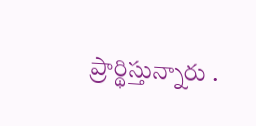ప్రార్థిస్తున్నారు .